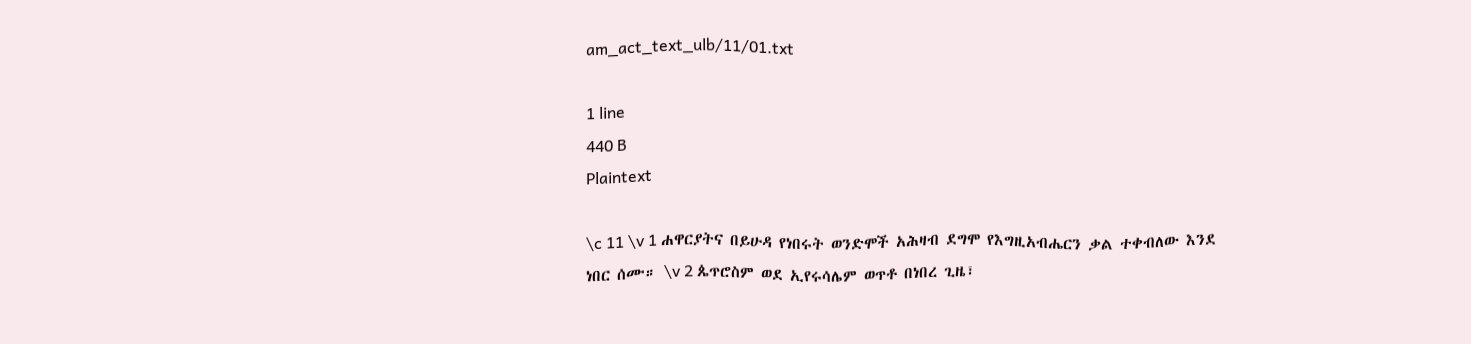am_act_text_ulb/11/01.txt

1 line
440 B
Plaintext

\c 11 \v 1 ሐዋርያትና በይሁዳ የነበሩት ወንድሞች አሕዛብ ደግሞ የእግዚአብሔርን ቃል ተቀብለው እንደ ነበር ሰሙ። \v 2 ጴጥሮስም ወደ ኢየሩሳሌም ወጥቶ በነበረ ጊዜ፣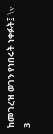ከመገረዝ ወገን የነበሩት ነቀፉት፤ \v 3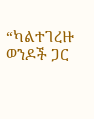“ካልተገረዙ ወንዶች ጋር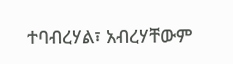ተባብረሃል፣ አብረሃቸውም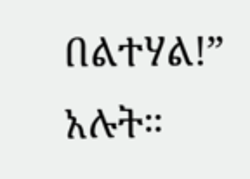በልተሃል!” አሉት።